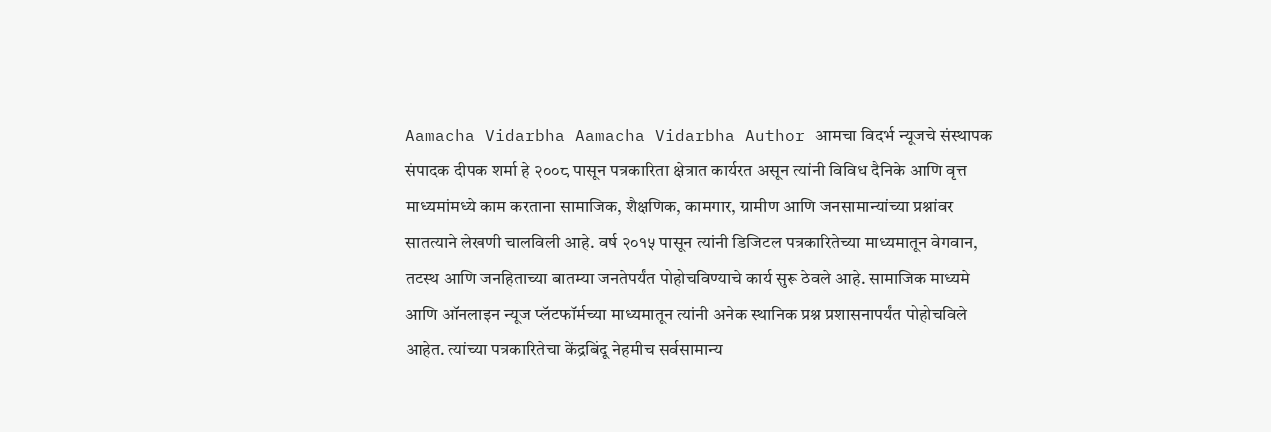Aamacha Vidarbha Aamacha Vidarbha Author आमचा विदर्भ न्यूजचे संस्थापक संपादक दीपक शर्मा हे २००८ पासून पत्रकारिता क्षेत्रात कार्यरत असून त्यांनी विविध दैनिके आणि वृत्त माध्यमांमध्ये काम करताना सामाजिक, शैक्षणिक, कामगार, ग्रामीण आणि जनसामान्यांच्या प्रश्नांवर सातत्याने लेखणी चालविली आहे. वर्ष २०१५ पासून त्यांनी डिजिटल पत्रकारितेच्या माध्यमातून वेगवान, तटस्थ आणि जनहिताच्या बातम्या जनतेपर्यंत पोहोचविण्याचे कार्य सुरू ठेवले आहे. सामाजिक माध्यमे आणि ऑनलाइन न्यूज प्लॅटफॉर्मच्या माध्यमातून त्यांनी अनेक स्थानिक प्रश्न प्रशासनापर्यंत पोहोचविले आहेत. त्यांच्या पत्रकारितेचा केंद्रबिंदू नेहमीच सर्वसामान्य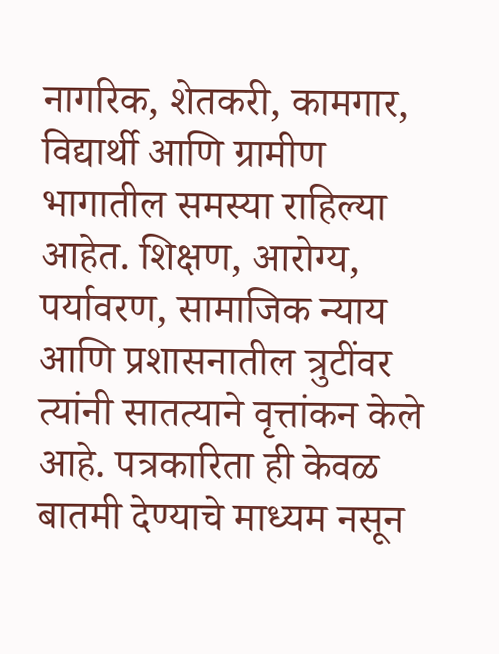नागरिक, शेतकरी, कामगार, विद्यार्थी आणि ग्रामीण भागातील समस्या राहिल्या आहेत. शिक्षण, आरोग्य, पर्यावरण, सामाजिक न्याय आणि प्रशासनातील त्रुटींवर त्यांनी सातत्याने वृत्तांकन केले आहे. पत्रकारिता ही केवळ बातमी देण्याचे माध्यम नसून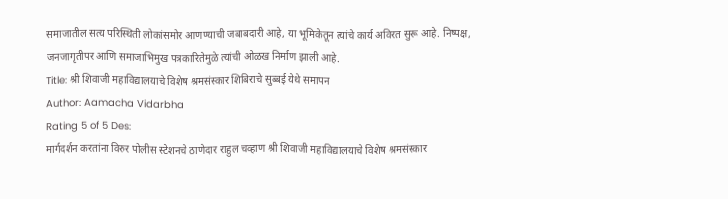समाजातील सत्य परिस्थिती लोकांसमोर आणण्याची जबाबदारी आहे, या भूमिकेतून त्यांचे कार्य अविरत सुरू आहे. निष्पक्ष, जनजागृतीपर आणि समाजाभिमुख पत्रकारितेमुळे त्यांची ओळख निर्माण झाली आहे.
Title: श्री शिवाजी महाविद्यालयाचे विशेष श्रमसंस्कार शिबिराचे सुब्बई येथे समापन
Author: Aamacha Vidarbha
Rating 5 of 5 Des:
मार्गदर्शन करतांना विरुर पोलीस स्टेशनचे ठाणेदार राहुल चव्हाण श्री शिवाजी महाविद्यालयाचे विशेष श्रमसंस्कार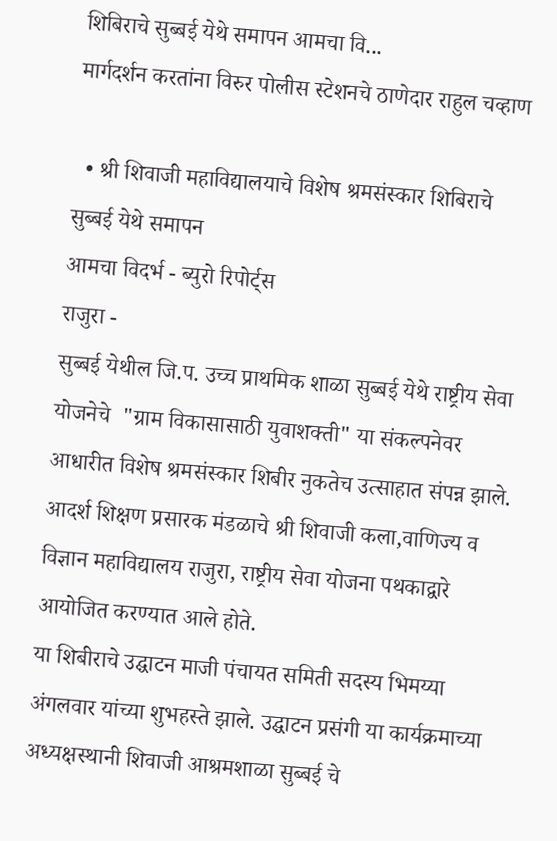शिबिराचे सुब्बई येथे समापन आमचा वि...
मार्गदर्शन करतांना विरुर पोलीस स्टेशनचे ठाणेदार राहुल चव्हाण

  • श्री शिवाजी महाविद्यालयाचे विशेष श्रमसंस्कार शिबिराचे सुब्बई येथे समापन
आमचा विदर्भ - ब्युरो रिपोर्ट्स
राजुरा -
सुब्बई येथील जि.प. उच्च प्राथमिक शाळा सुब्बई येथे राष्ट्रीय सेवा योजनेचे  "ग्राम विकासासाठी युवाशक्ती" या संकल्पनेवर आधारीत विशेष श्रमसंस्कार शिबीर नुकतेच उत्साहात संपन्न झाले. आदर्श शिक्षण प्रसारक मंडळाचे श्री शिवाजी कला,वाणिज्य व विज्ञान महाविद्यालय राजुरा, राष्ट्रीय सेवा योजना पथकाद्वारे आयोजित करण्यात आले होते.
या शिबीराचे उद्घाटन माजी पंचायत समिती सदस्य भिमय्या अंगलवार यांच्या शुभहस्ते झाले. उद्घाटन प्रसंगी या कार्यक्रमाच्या अध्यक्षस्थानी शिवाजी आश्रमशाळा सुब्बई चे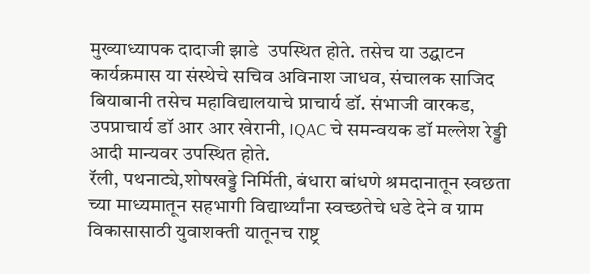मुख्याध्यापक दादाजी झाडे  उपस्थित होते. तसेच या उद्घाटन कार्यक्रमास या संस्थेचे सचिव अविनाश जाधव, संचालक साजिद बियाबानी तसेच महाविद्यालयाचे प्राचार्य डॉ. संभाजी वारकड, उपप्राचार्य डॉ आर आर खेरानी, IQAC चे समन्वयक डॉ मल्लेश रेड्डी आदी मान्यवर उपस्थित होते.
रॅली, पथनाट्ये,शोषखड्डे निर्मिती, बंधारा बांधणे श्रमदानातून स्वछता च्या माध्यमातून सहभागी विद्यार्थ्यांना स्वच्छतेचे धडे देने व ग्राम विकासासाठी युवाशक्ती यातूनच राष्ट्र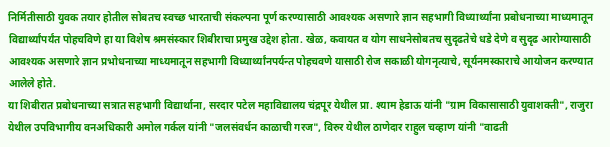निर्मितीसाठी युवक तयार होतील सोबतच स्वच्छ भारताची संकल्पना पूर्ण करण्यासाठी आवश्यक असणारे ज्ञान सहभागी विध्यार्थ्यांना प्रबोधनाच्या माध्यमातून विद्यार्थ्यांपर्यंत पोहचविणे हा या विशेष श्रमसंस्कार शिबीराचा प्रमुख उद्देश होता. खेळ, कवायत व योग साधनेसोबतच सुदृढतेचे धडे देणे व सुदृढ आरोग्यासाठी आवश्यक असणारे ज्ञान प्रभोधनाच्या माध्यमातून सहभागी विध्यार्थ्यांनपर्यन्त पोहचवणे यासाठी रोज सकाळी योगनृत्याचे, सूर्यनमस्काराचे आयोजन करण्यात आलेले होते.
या शिबीरात प्रबोधनाच्या सत्रात सहभागी विद्यार्थाना, सरदार पटेल महाविद्यालय चंद्रपूर येथील प्रा. श्याम हेडाऊ यांनी "ग्राम विकासासाठी युवाशक्ती", राजुरा येथील उपविभागीय वनअधिकारी अमोल गर्कल यांनी "जलसंवर्धन काळाची गरज", विरुर येथील ठाणेदार राहुल चव्हाण यांनी "वाढती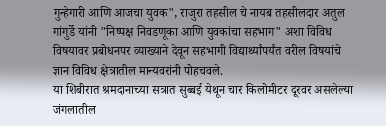गुन्हेगारी आणि आजचा युवक", राजुरा तहसील चे नायब तहसीलदार अतुल गांगुर्डे यांनी "निष्पक्ष निवडणूका आणि युवकांचा सहभाग" अशा विविध विषयावर प्रबोधनपर व्याख्याने देवून सहभागी विद्यार्थ्यांपर्यंत वरील विषयांचे ज्ञान विविध क्षेत्रातील मान्यवरांनी पोहचवले.
या शिबीरात श्रमदानाच्या सत्रात सुब्बई येथून चार किलोमीटर दूरवर असलेल्या जंगलातील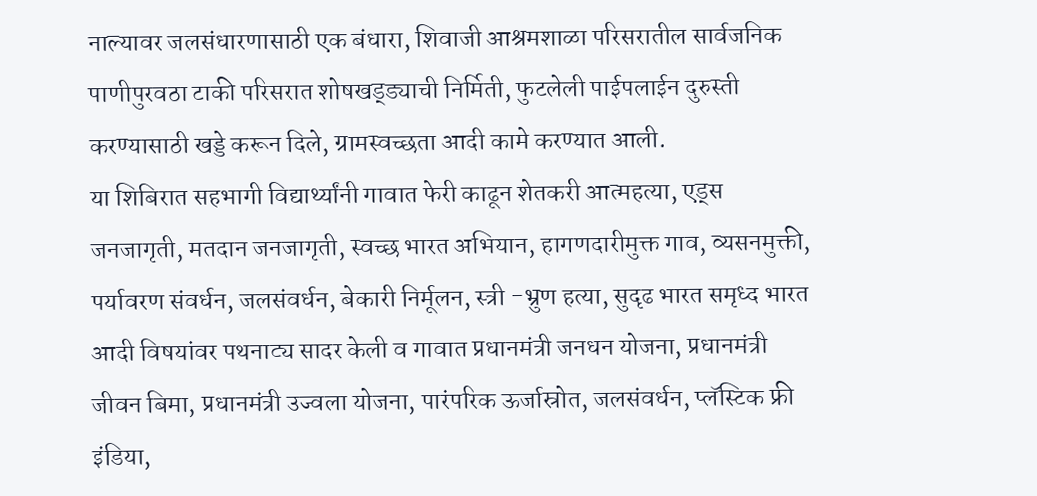नाल्यावर जलसंधारणासाठी एक बंधारा, शिवाजी आश्रमशाळा परिसरातील सार्वजनिक पाणीपुरवठा टाकी परिसरात शोषखड्ड्याची निर्मिती, फुटलेली पाईपलाईन दुरुस्ती करण्यासाठी खड्डे करून दिले, ग्रामस्वच्छता आदी कामे करण्यात आली.
या शिबिरात सहभागी विद्यार्थ्यांनी गावात फेरी काढून शेतकरी आत्महत्या, एड्स जनजागृती, मतदान जनजागृती, स्वच्छ भारत अभियान, हागणदारीमुक्त गाव, व्यसनमुक्ती, पर्यावरण संवर्धन, जलसंवर्धन, बेकारी निर्मूलन, स्त्री -भ्रुण हत्या, सुदृढ भारत समृध्द भारत आदी विषयांवर पथनाट्य सादर केली व गावात प्रधानमंत्री जनधन योजना, प्रधानमंत्री जीवन बिमा, प्रधानमंत्री उज्वला योजना, पारंपरिक ऊर्जास्रोत, जलसंवर्धन, प्लॅस्टिक फ्री इंडिया,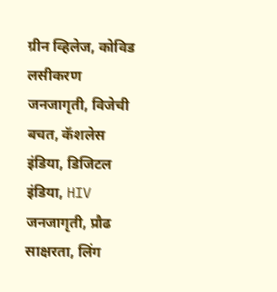ग्रीन व्हिलेज, कोविड लसीकरण जनजागृती, विजेची बचत, कॅशलेस इंडिया, डिजिटल इंडिया, HIV जनजागृती, प्रौढ साक्षरता, लिंग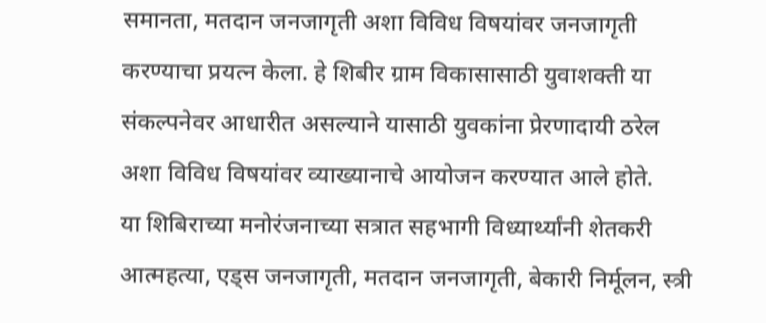समानता, मतदान जनजागृती अशा विविध विषयांवर जनजागृती करण्याचा प्रयत्न केला. हे शिबीर ग्राम विकासासाठी युवाशक्ती या संकल्पनेवर आधारीत असल्याने यासाठी युवकांना प्रेरणादायी ठरेल अशा विविध विषयांवर व्याख्यानाचे आयोजन करण्यात आले होते.
या शिबिराच्या मनोरंजनाच्या सत्रात सहभागी विध्यार्थ्यांनी शेतकरी आत्महत्या, एड्स जनजागृती, मतदान जनजागृती, बेकारी निर्मूलन, स्त्री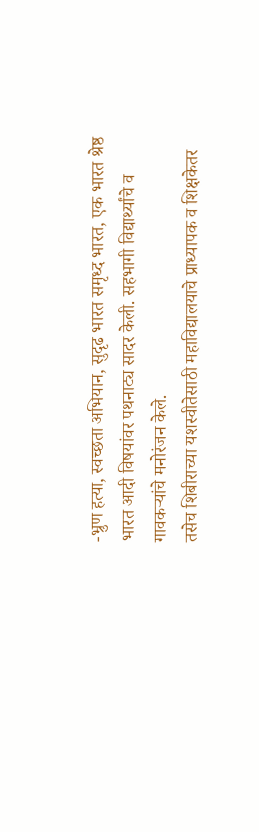-भ्रुण हत्या, स्वच्छता अभियान, सुदृढ भारत समृध्द भारत, एक भारत श्रेष्ठ भारत आदी विषयांवर पथनाट्य सादर केली. सहभागी विद्यार्थ्यांचे व गावकऱ्यांचे मनोरंजन केले.
तसेच शिबीराच्या यशस्वीतेसाठी महाविद्यालयाचे प्राध्यापक व शिक्षकेतर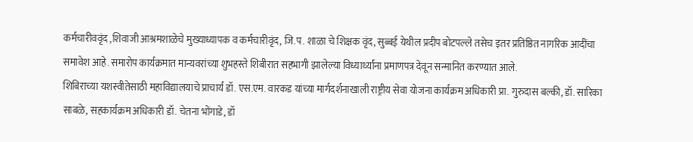कर्मचारीववृंद ,शिवाजी आश्रमशाळेचे मुख्याध्यापक व कर्मचारीवृंद, जि.प. शाळा चे शिक्षक वृंद, सुब्बई येथील प्रदीप बोटपल्ले तसेच इतर प्रतिष्ठित नागरिक आदींचा समावेश आहे. समारोप कार्यक्रमात मान्यवरांच्या शुभहस्ते शिबीरात सहभागी झालेल्या विध्यार्थ्यांना प्रमाणपत्र देवून सन्मानित करण्यात आले.
शिबिराच्या यशस्वीतेसाठी महाविद्यालयाचे प्राचार्य डॉ. एस.एम. वारकड यांच्या मार्गदर्शनाखाली राष्ट्रीय सेवा योजना कार्यक्रम अधिकारी प्रा. गुरुदास बल्की, डॉ. सारिका साबळे, सहकार्यक्रम अधिकारी डॉ. चेतना भोंगाडे, डॉ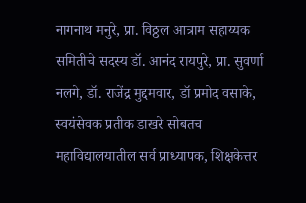नागनाथ मनुरे, प्रा. विठ्ठल आत्राम सहाय्यक समितीचे सदस्य डॉ. आनंद रायपुरे, प्रा. सुवर्णा नलगे, डॉ. राजेंद्र मुद्दमवार, डॉ प्रमोद वसाके, स्वयंसेवक प्रतीक डाखरे सोबतच महाविद्यालयातील सर्व प्राध्यापक, शिक्षकेत्तर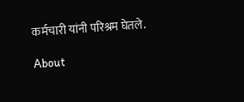कर्मचारी यांनी परिश्रम घेतले.

About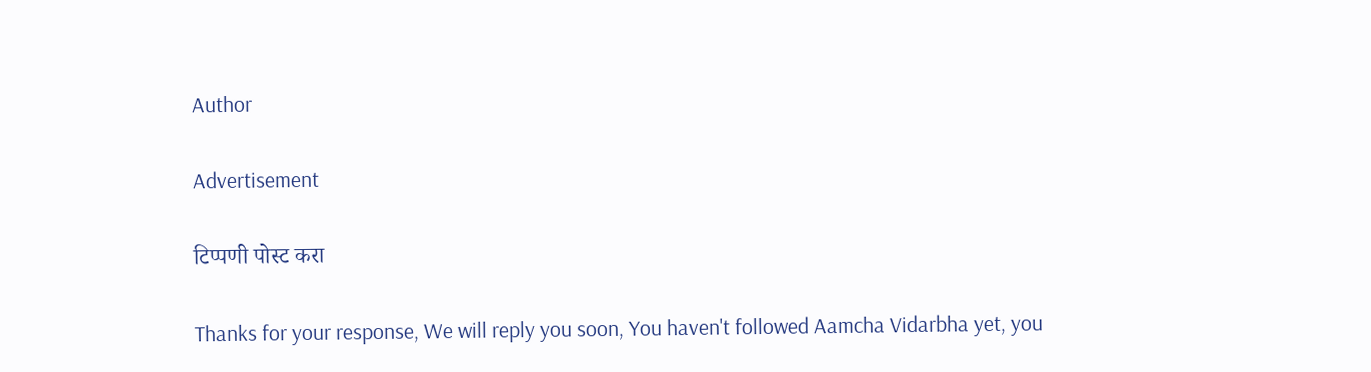Author

Advertisement

टिप्पणी पोस्ट करा

Thanks for your response, We will reply you soon, You haven't followed Aamcha Vidarbha yet, you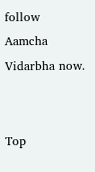follow Aamcha Vidarbha now.


Top